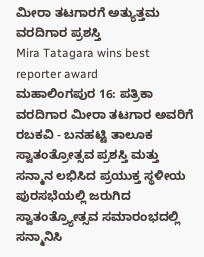ಮೀರಾ ತಟಗಾರಗೆ ಅತ್ಯುತ್ತಮ ವರದಿಗಾರ ಪ್ರಶಸ್ತಿ
Mira Tatagara wins best reporter award
ಮಹಾಲಿಂಗಪುರ 16: ಪತ್ರಿಕಾ ವರದಿಗಾರ ಮೀರಾ ತಟಗಾರ ಅವರಿಗೆ ರಬಕವಿ - ಬನಹಟ್ಟಿ ತಾಲೂಕ ಸ್ವಾತಂತ್ರೋತ್ಸವ ಪ್ರಶಸ್ತಿ ಮತ್ತು ಸನ್ಮಾನ ಲಭಿಸಿದ ಪ್ರಯುಕ್ತ ಸ್ಥಳೀಯ ಪುರಸಭೆಯಲ್ಲಿ ಜರುಗಿದ ಸ್ವಾತಂತ್ರ್ಯೋತ್ಸವ ಸಮಾರಂಭದಲ್ಲಿ ಸನ್ಮಾನಿಸಿ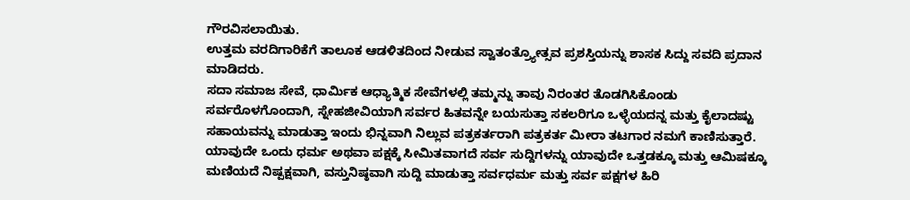ಗೌರವಿಸಲಾಯಿತು.
ಉತ್ತಮ ವರದಿಗಾರಿಕೆಗೆ ತಾಲೂಕ ಆಡಳಿತದಿಂದ ನೀಡುವ ಸ್ವಾತಂತ್ರ್ಯೋತ್ಸವ ಪ್ರಶಸ್ತಿಯನ್ನು ಶಾಸಕ ಸಿದ್ದು ಸವದಿ ಪ್ರದಾನ ಮಾಡಿದರು.
ಸದಾ ಸಮಾಜ ಸೇವೆ, ಧಾರ್ಮಿಕ ಆಧ್ಯಾತ್ಮಿಕ ಸೇವೆಗಳಲ್ಲಿ ತಮ್ಮನ್ನು ತಾವು ನಿರಂತರ ತೊಡಗಿಸಿಕೊಂಡು ಸರ್ವರೊಳಗೊಂದಾಗಿ, ಸ್ನೇಹಜೀವಿಯಾಗಿ ಸರ್ವರ ಹಿತವನ್ನೇ ಬಯಸುತ್ತಾ ಸಕಲರಿಗೂ ಒಳ್ಳೆಯದನ್ನ ಮತ್ತು ಕೈಲಾದಷ್ಟು ಸಹಾಯವನ್ನು ಮಾಡುತ್ತಾ ಇಂದು ಭಿನ್ನವಾಗಿ ನಿಲ್ಲುವ ಪತ್ರಕರ್ತರಾಗಿ ಪತ್ರಕರ್ತ ಮೀರಾ ತಟಗಾರ ನಮಗೆ ಕಾಣಿಸುತ್ತಾರೆ.
ಯಾವುದೇ ಒಂದು ಧರ್ಮ ಅಥವಾ ಪಕ್ಷಕ್ಕೆ ಸೀಮಿತವಾಗದೆ ಸರ್ವ ಸುದ್ದಿಗಳನ್ನು ಯಾವುದೇ ಒತ್ತಡಕ್ಕೂ ಮತ್ತು ಆಮಿಷಕ್ಕೂ ಮಣಿಯದೆ ನಿಷ್ಪಕ್ಷವಾಗಿ, ವಸ್ತುನಿಷ್ಠವಾಗಿ ಸುದ್ದಿ ಮಾಡುತ್ತಾ ಸರ್ವಧರ್ಮ ಮತ್ತು ಸರ್ವ ಪಕ್ಷಗಳ ಹಿರಿ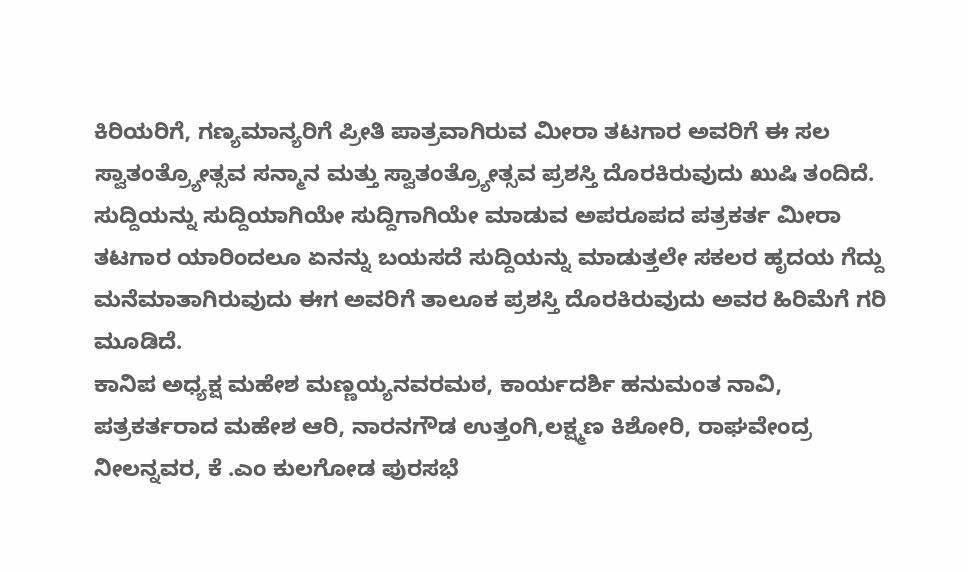ಕಿರಿಯರಿಗೆ, ಗಣ್ಯಮಾನ್ಯರಿಗೆ ಪ್ರೀತಿ ಪಾತ್ರವಾಗಿರುವ ಮೀರಾ ತಟಗಾರ ಅವರಿಗೆ ಈ ಸಲ ಸ್ವಾತಂತ್ರ್ಯೋತ್ಸವ ಸನ್ಮಾನ ಮತ್ತು ಸ್ವಾತಂತ್ರ್ಯೋತ್ಸವ ಪ್ರಶಸ್ತಿ ದೊರಕಿರುವುದು ಖುಷಿ ತಂದಿದೆ.
ಸುದ್ದಿಯನ್ನು ಸುದ್ದಿಯಾಗಿಯೇ ಸುದ್ದಿಗಾಗಿಯೇ ಮಾಡುವ ಅಪರೂಪದ ಪತ್ರಕರ್ತ ಮೀರಾ ತಟಗಾರ ಯಾರಿಂದಲೂ ಏನನ್ನು ಬಯಸದೆ ಸುದ್ದಿಯನ್ನು ಮಾಡುತ್ತಲೇ ಸಕಲರ ಹೃದಯ ಗೆದ್ದು ಮನೆಮಾತಾಗಿರುವುದು ಈಗ ಅವರಿಗೆ ತಾಲೂಕ ಪ್ರಶಸ್ತಿ ದೊರಕಿರುವುದು ಅವರ ಹಿರಿಮೆಗೆ ಗರಿ ಮೂಡಿದೆ.
ಕಾನಿಪ ಅಧ್ಯಕ್ಷ ಮಹೇಶ ಮಣ್ಣಯ್ಯನವರಮಠ, ಕಾರ್ಯದರ್ಶಿ ಹನುಮಂತ ನಾವಿ, ಪತ್ರಕರ್ತರಾದ ಮಹೇಶ ಆರಿ, ನಾರನಗೌಡ ಉತ್ತಂಗಿ,ಲಕ್ಷ್ಮಣ ಕಿಶೋರಿ, ರಾಘವೇಂದ್ರ ನೀಲನ್ನವರ, ಕೆ .ಎಂ ಕುಲಗೋಡ ಪುರಸಭೆ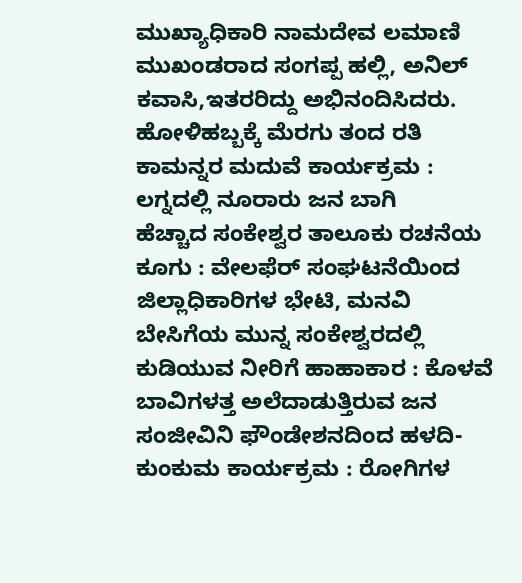ಮುಖ್ಯಾಧಿಕಾರಿ ನಾಮದೇವ ಲಮಾಣಿ ಮುಖಂಡರಾದ ಸಂಗಪ್ಪ ಹಲ್ಲಿ, ಅನಿಲ್ ಕವಾಸಿ,ಇತರರಿದ್ದು ಅಭಿನಂದಿಸಿದರು.
ಹೋಳಿಹಬ್ಬಕ್ಕೆ ಮೆರಗು ತಂದ ರತಿ ಕಾಮನ್ನರ ಮದುವೆ ಕಾರ್ಯಕ್ರಮ : ಲಗ್ನದಲ್ಲಿ ನೂರಾರು ಜನ ಬಾಗಿ
ಹೆಚ್ಚಾದ ಸಂಕೇಶ್ವರ ತಾಲೂಕು ರಚನೆಯ ಕೂಗು : ವೇಲಫೆರ್ ಸಂಘಟನೆಯಿಂದ ಜಿಲ್ಲಾಧಿಕಾರಿಗಳ ಭೇಟಿ, ಮನವಿ
ಬೇಸಿಗೆಯ ಮುನ್ನ ಸಂಕೇಶ್ವರದಲ್ಲಿ ಕುಡಿಯುವ ನೀರಿಗೆ ಹಾಹಾಕಾರ : ಕೊಳವೆ ಬಾವಿಗಳತ್ತ ಅಲೆದಾಡುತ್ತಿರುವ ಜನ
ಸಂಜೀವಿನಿ ಫೌಂಡೇಶನದಿಂದ ಹಳದಿ-ಕುಂಕುಮ ಕಾರ್ಯಕ್ರಮ : ರೋಗಿಗಳ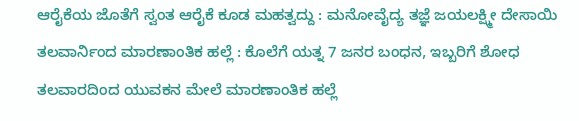ಆರೈಕೆಯ ಜೊತೆಗೆ ಸ್ವಂತ ಆರೈಕೆ ಕೂಡ ಮಹತ್ವದ್ದು : ಮನೋವೈದ್ಯ ತಜ್ಞೆ ಜಯಲಕ್ಷ್ಮೀ ದೇಸಾಯಿ
ತಲವಾರ್ನಿಂದ ಮಾರಣಾಂತಿಕ ಹಲ್ಲೆ : ಕೊಲೆಗೆ ಯತ್ನ 7 ಜನರ ಬಂಧನ, ಇಬ್ಬರಿಗೆ ಶೋಧ
ತಲವಾರದಿಂದ ಯುವಕನ ಮೇಲೆ ಮಾರಣಾಂತಿಕ ಹಲ್ಲೆ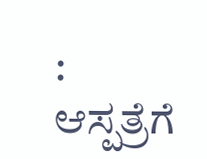: ಆಸ್ಪತ್ರೆಗೆ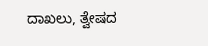ದಾಖಲು, ತ್ವೇಷದ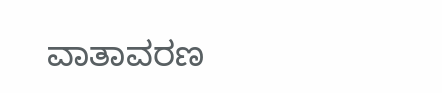ವಾತಾವರಣ